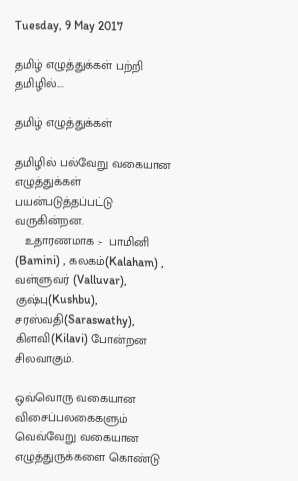Tuesday, 9 May 2017

தமிழ் எழுத்துக்கள் பற்றி தமிழில்....

தமிழ் எழுத்துக்கள்

தமிழில் பல்வேறு வகையான எழுத்துக்கள் பயன்படுத்தப்பட்டு வருகின்றன.
   உதாரணமாக :-  பாமினி (Bamini) , கலகம்(Kalaham) , வள்ளுவர் (Valluvar),                                குஷ்பு(Kushbu), சரஸ்வதி(Saraswathy),                                                                கிளவி(Kilavi) போன்றன சிலவாகும்.

ஒவ்வொரு வகையான விசைப்பலகைகளும் வெவ்வேறு வகையான எழுத்துருக்களை கொண்டு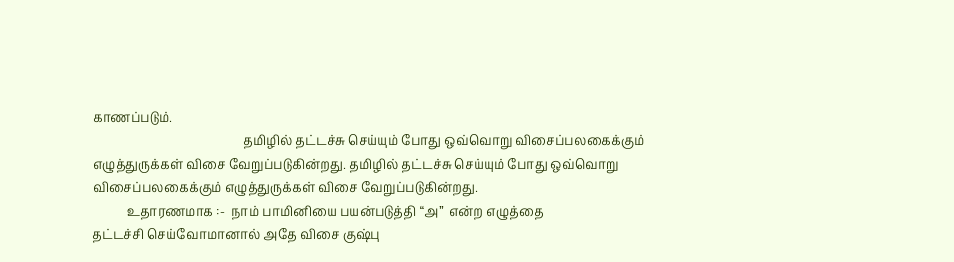காணப்படும்.
                                                தமிழில் தட்டச்சு செய்யும் போது ஒவ்வொறு விசைப்பலகைக்கும் எழுத்துருக்கள் விசை வேறுப்படுகின்றது. தமிழில் தட்டச்சு செய்யும் போது ஒவ்வொறு விசைப்பலகைக்கும் எழுத்துருக்கள் விசை வேறுப்படுகின்றது.
           உதாரணமாக :-  நாம் பாமினியை பயன்படுத்தி “அ”  என்ற எழுத்தை                                             தட்டச்சி செய்வோமானால் அதே விசை குஷ்பு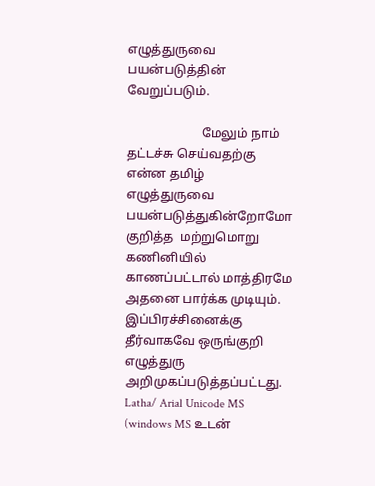எழுத்துருவை பயன்படுத்தின் வேறுப்படும்.

                        மேலும் நாம் தட்டச்சு செய்வதற்கு என்ன தமிழ்  எழுத்துருவை பயன்படுத்துகின்றோமோ குறித்த  மற்றுமொறு கணினியில் காணப்பட்டால் மாத்திரமே அதனை பார்க்க முடியும். இப்பிரச்சினைக்கு தீர்வாகவே ஒருங்குறி எழுத்துரு அறிமுகப்படுத்தப்பட்டது. Latha/ Arial Unicode MS  (windows MS உடன்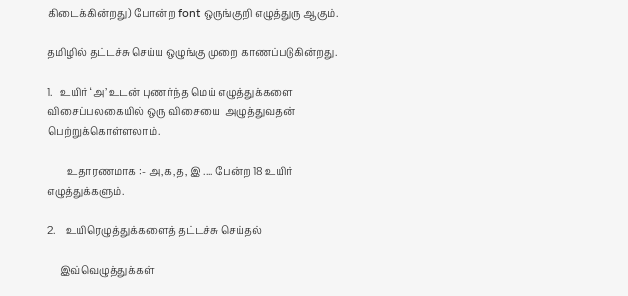கிடைக்கின்றது) போன்ற font ஒருங்குறி எழுத்துரு ஆகும்.

தமிழில் தட்டச்சு செய்ய ஒழுங்கு முறை காணப்படுகின்றது.

1.   உயிர் ‘அ’ உடன் புணர்ந்த மெய் எழுத்துக்களை  விசைப்பலகையில் ஒரு விசையை  அழுத்துவதன் பெற்றுக்கொள்ளலாம்.

        உதாரணமாக :- அ,க,த, இ .... பேன்ற 18 உயிர் எழுத்துக்களும்.

2.    உயிரெழுத்துக்களைத் தட்டச்சு செய்தல்

     இவ்வெழுத்துக்கள்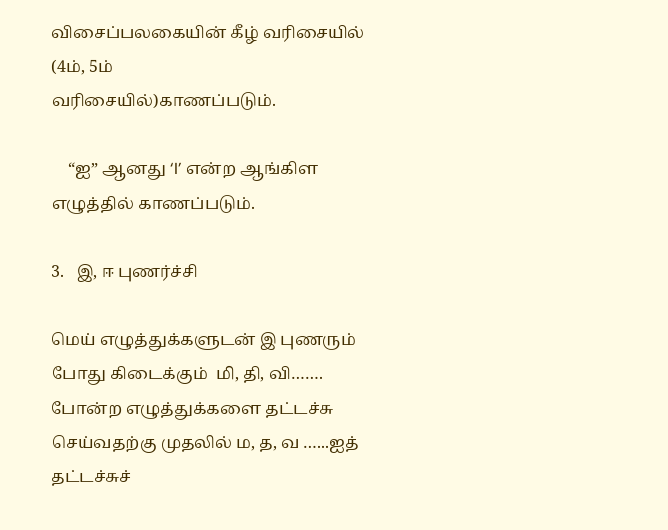விசைப்பலகையின் கீழ் வரிசையில் (4ம், 5ம்                          வரிசையில்)காணப்படும்.

    “ஐ” ஆனது ‘I’ என்ற ஆங்கிள எழுத்தில் காணப்படும்.

3.   இ, ஈ புணர்ச்சி

மெய் எழுத்துக்களுடன் இ புணரும் போது கிடைக்கும்  மி, தி, வி……. போன்ற எழுத்துக்களை தட்டச்சு செய்வதற்கு முதலில் ம, த, வ …...ஐத் தட்டச்சுச்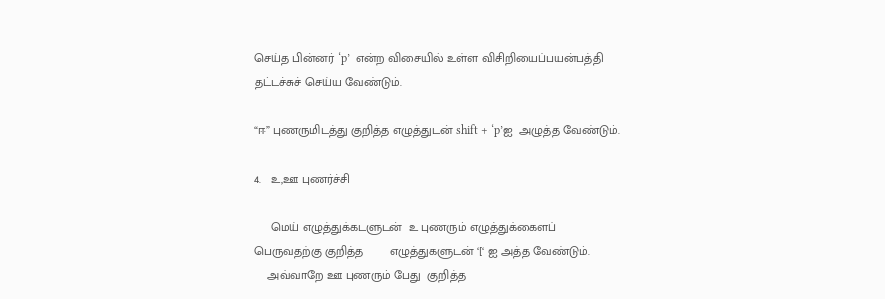செய்த பின்னர் ‘p’  என்ற விசையில் உள்ள விசிறியைப்பயன்பத்தி  தட்டச்சுச் செய்ய வேண்டும்.

“ஈ” புணருமிடத்து குறித்த எழுத்துடன் shift + ‘p’ஐ  அழுத்த வேண்டும்.

4.   உ,ஊ புணர்ச்சி

     மெய் எழுத்துக்கடளுடன்  உ புணரும் எழுத்துக்கைளப் பெருவதற்கு குறித்த        எழுத்துகளுடன் ‘[‘ ஐ அத்த வேண்டும்.
    அவ்வாறே ஊ புணரும் பேது  குறித்த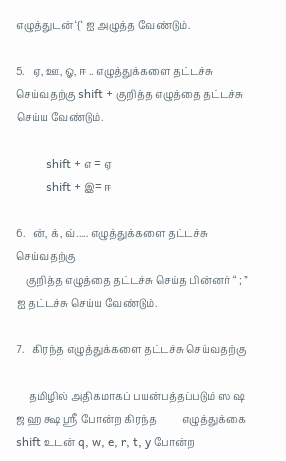எழுத்துடன் ‘{‘ ஐ அழுத்த வேண்டும்.

5.   ஏ, ஊ, ஓ, ஈ .. எழுத்துக்களை தட்டச்சு  செய்வதற்கு shift + குறித்த எழுத்தை தட்டச்சு செய்ய வேண்டும்.

          shift + எ = ஏ
          shift + இ= ஈ

6.   ன், க், வ்..... எழுத்துக்களை தட்டச்சு செய்வதற்கு
    குறித்த எழுத்தை தட்டச்சு செய்த பின்னர் “ ; ” ஐ தட்டச்சு செய்ய வேண்டும்.

7.   கிரந்த எழுத்துக்களை தட்டச்சு செய்வதற்கு

     தமிழில் அதிகமாகப் பயன்பத்தப்படும் ஸ ஷ ஜ ஹ க்ஷ ஸ்ரீ போன்ற கிரந்த          எழுத்துக்கை shift உடன் q, w, e, r, t, y போன்ற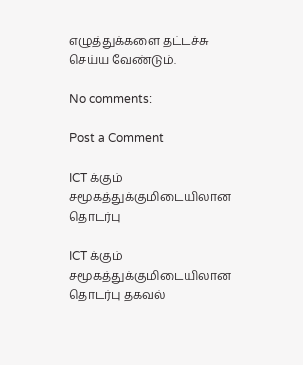எழுத்துக்களை தட்டச்சு              செய்ய வேண்டும்.

No comments:

Post a Comment

ICT க்கும் சமூகத்துக்குமிடையிலான தொடர்பு

ICT க்கும் சமூகத்துக்குமிடையிலான தொடர்பு தகவல்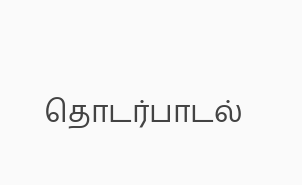தொடர்பாடல்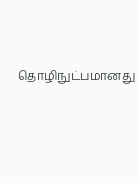தொழிநுட்பமானது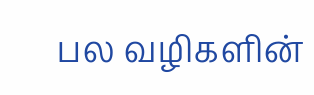பல வழிகளின்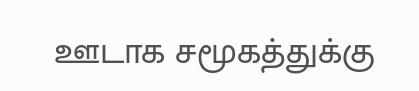ஊடாக சமூகத்துக்கு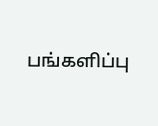பங்களிப்பு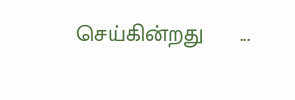செய்கின்றது      ...